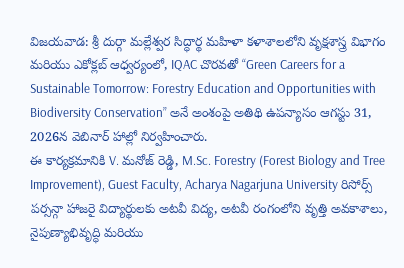విజయవాడ: శ్రీ దుర్గా మల్లేశ్వర సిద్ధార్థ మహిళా కళాశాలలోని వృక్షశాస్త్ర విభాగం మరియు ఎకోక్లబ్ ఆధ్వర్యంలో, IQAC చొరవతో “Green Careers for a Sustainable Tomorrow: Forestry Education and Opportunities with Biodiversity Conservation” అనే అంశంపై అతిథి ఉపన్యాసం ఆగస్టు 31, 2026న వెబినార్ హాల్లో నిర్వహించారు.
ఈ కార్యక్రమానికి V. మనోజ్ రెడ్డి, M.Sc. Forestry (Forest Biology and Tree Improvement), Guest Faculty, Acharya Nagarjuna University రిసోర్స్ పర్సన్గా హాజరై విద్యార్థులకు అటవీ విద్య, అటవీ రంగంలోని వృత్తి అవకాశాలు, నైపుణ్యాభివృద్ధి మరియు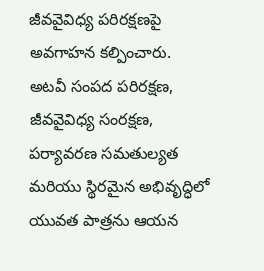జీవవైవిధ్య పరిరక్షణపై అవగాహన కల్పించారు.
అటవీ సంపద పరిరక్షణ, జీవవైవిధ్య సంరక్షణ, పర్యావరణ సమతుల్యత మరియు స్థిరమైన అభివృద్ధిలో యువత పాత్రను ఆయన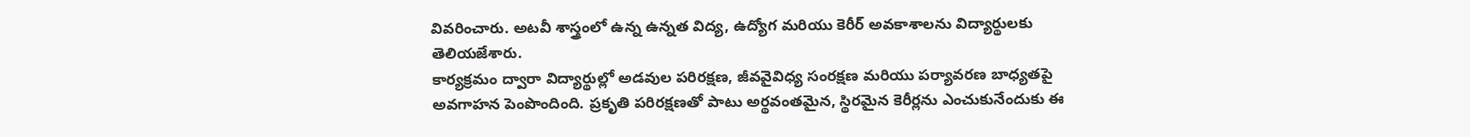వివరించారు. అటవీ శాస్త్రంలో ఉన్న ఉన్నత విద్య, ఉద్యోగ మరియు కెరీర్ అవకాశాలను విద్యార్థులకు తెలియజేశారు.
కార్యక్రమం ద్వారా విద్యార్థుల్లో అడవుల పరిరక్షణ, జీవవైవిధ్య సంరక్షణ మరియు పర్యావరణ బాధ్యతపై అవగాహన పెంపొందింది. ప్రకృతి పరిరక్షణతో పాటు అర్థవంతమైన, స్థిరమైన కెరీర్లను ఎంచుకునేందుకు ఈ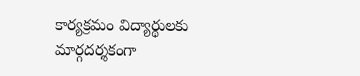కార్యక్రమం విద్యార్థులకు మార్గదర్శకంగా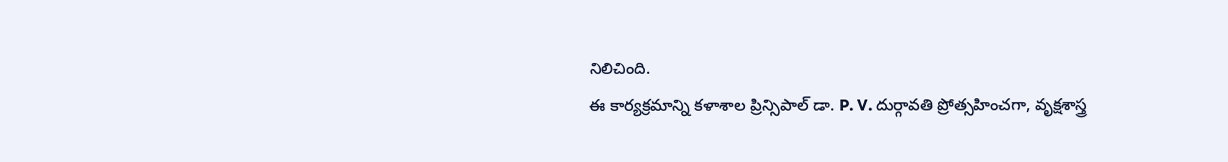నిలిచింది.
ఈ కార్యక్రమాన్ని కళాశాల ప్రిన్సిపాల్ డా. P. V. దుర్గావతి ప్రోత్సహించగా, వృక్షశాస్త్ర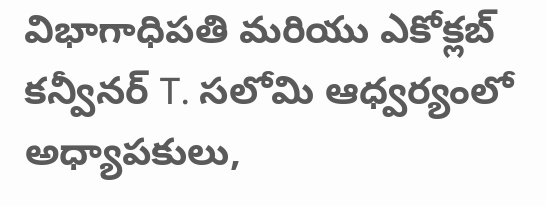విభాగాధిపతి మరియు ఎకోక్లబ్ కన్వీనర్ T. సలోమి ఆధ్వర్యంలో అధ్యాపకులు,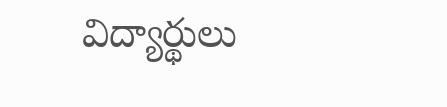విద్యార్థులు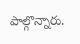పాల్గొన్నారు.